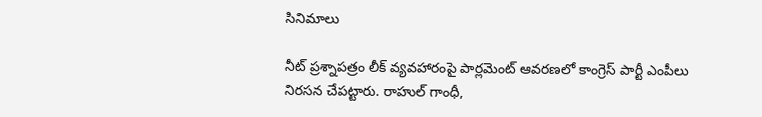సినిమాలు

నీట్ ప్రశ్నాపత్రం లీక్ వ్యవహారంపై పార్లమెంట్ ఆవరణలో కాంగ్రెస్ పార్టీ ఎంపీలు నిరసన చేపట్టారు. రాహుల్ గాంధీ,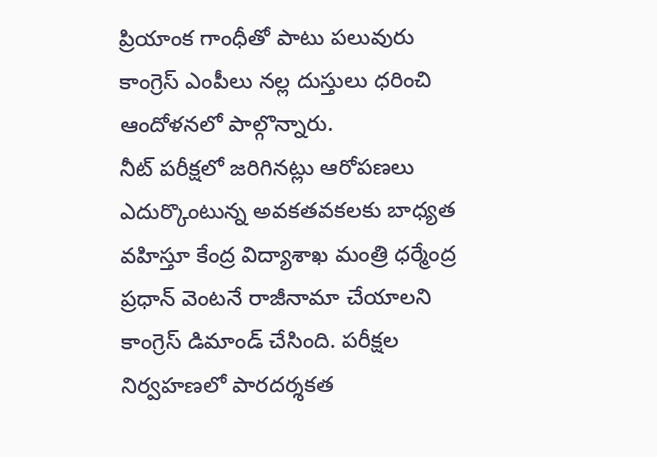ప్రియాంక గాంధీతో పాటు పలువురు కాంగ్రెస్ ఎంపీలు నల్ల దుస్తులు ధరించి ఆందోళనలో పాల్గొన్నారు.
నీట్ పరీక్షలో జరిగినట్లు ఆరోపణలు ఎదుర్కొంటున్న అవకతవకలకు బాధ్యత వహిస్తూ కేంద్ర విద్యాశాఖ మంత్రి ధర్మేంద్ర ప్రధాన్ వెంటనే రాజీనామా చేయాలని కాంగ్రెస్ డిమాండ్ చేసింది. పరీక్షల నిర్వహణలో పారదర్శకత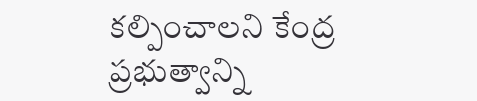కల్పించాలని కేంద్ర ప్రభుత్వాన్ని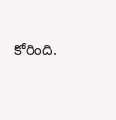కోరింది.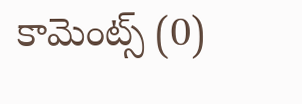కామెంట్స్ (0)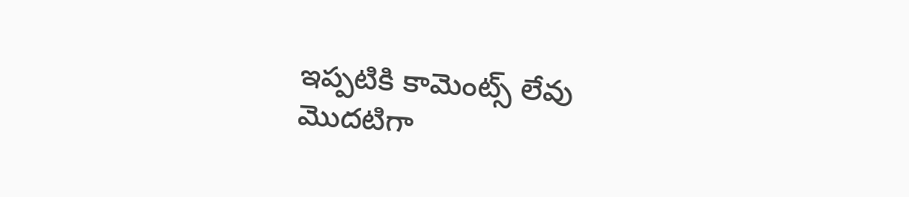ఇప్పటికి కామెంట్స్ లేవు
మొదటిగా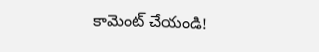కామెంట్ చేయండి!